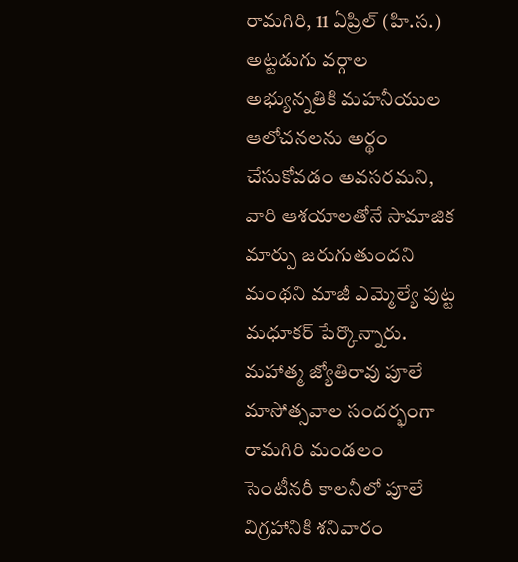రామగిరి, 11 ఏప్రిల్ (హి.స.)
అట్టడుగు వర్గాల అభ్యున్నతికి మహనీయుల ఆలోచనలను అర్థం చేసుకోవడం అవసరమని, వారి ఆశయాలతోనే సామాజిక మార్పు జరుగుతుందని మంథని మాజీ ఎమ్మెల్యే పుట్ట మధూకర్ పేర్కొన్నారు. మహాత్మ జ్యోతిరావు పూలే మాసోత్సవాల సందర్భంగా రామగిరి మండలం సెంటీనరీ కాలనీలో పూలే విగ్రహానికి శనివారం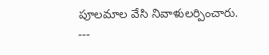పూలమాల వేసి నివాళులర్పించారు.
---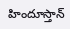హిందూస్తాన్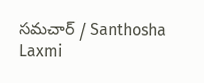సమచార్ / Santhosha Laxmi